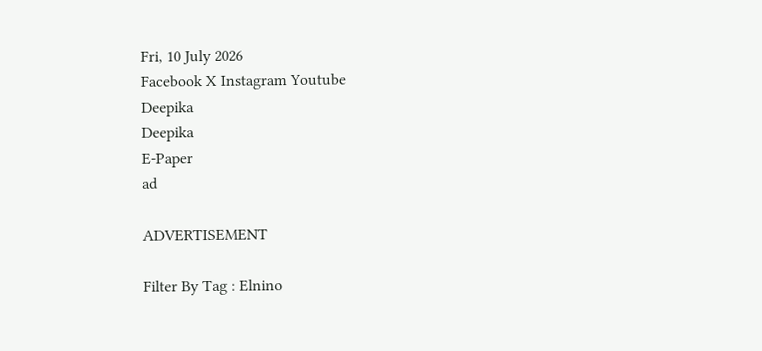Fri, 10 July 2026
Facebook X Instagram Youtube
Deepika
Deepika
E-Paper
ad

ADVERTISEMENT

Filter By Tag : Elnino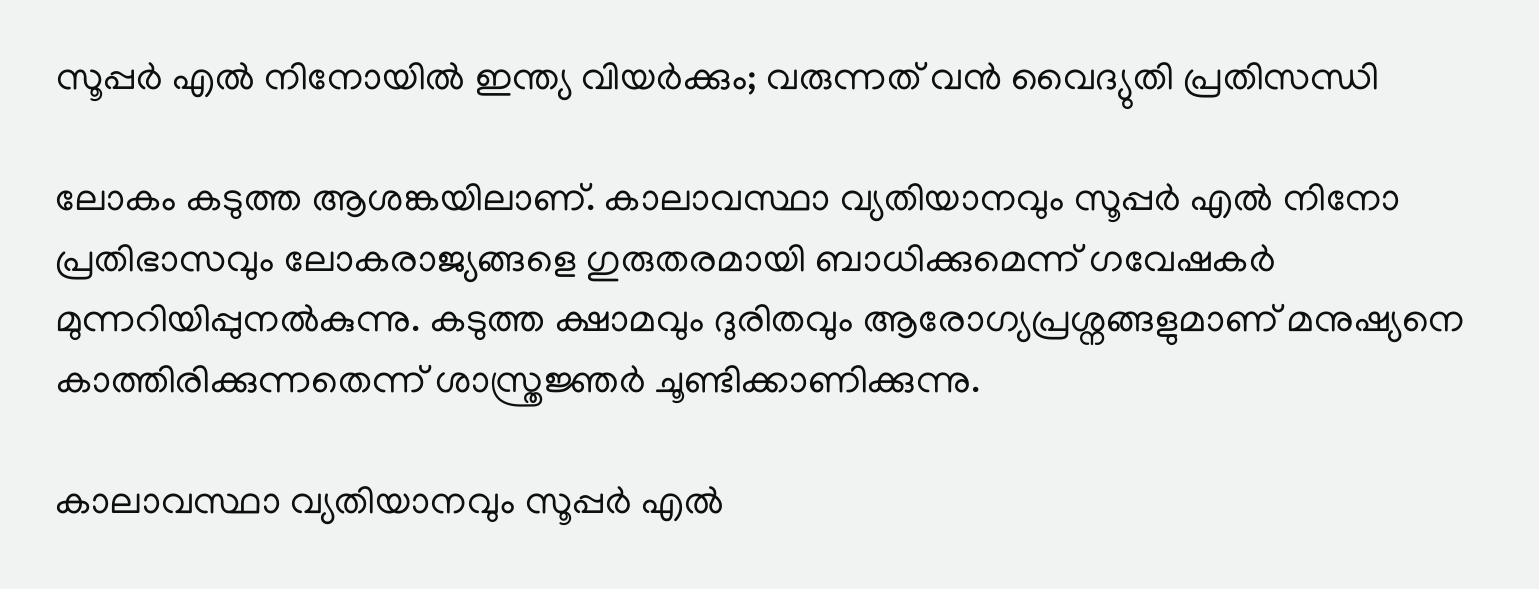സൂപ്പർ എൽ നിനോയിൽ ഇന്ത്യ വിയർക്കും; വരുന്നത് വൻ വൈദ്യുതി പ്രതിസന്ധി

ലോകം കടുത്ത ആശങ്കയിലാണ്. കാലാവസ്ഥാ വ്യതിയാനവും സൂപ്പർ എൽ നിനോ പ്രതിഭാസവും ലോകരാജ്യങ്ങളെ ഗുരുതരമായി ബാധിക്കുമെന്ന് ഗവേഷകർ മുന്നറിയിപ്പുനൽകുന്നു. കടുത്ത ക്ഷാമവും ദുരിതവും ആരോഗ്യപ്രശ്നങ്ങളുമാണ് മനുഷ്യനെ കാത്തിരിക്കുന്നതെന്ന് ശാസ്ത്രജ്ഞർ ചൂണ്ടിക്കാണിക്കുന്നു.

കാലാവസ്ഥാ വ്യതിയാനവും സൂപ്പർ എൽ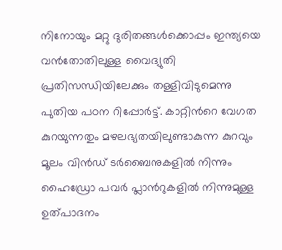നിനോയും മറ്റു ദുരിതങ്ങൾക്കൊപ്പം ഇന്ത്യയെ വൻതോതിലുള്ള വൈദ്യുതി പ്രതിസന്ധിയിലേക്കും തള്ളിവിടുമെന്നു പുതിയ പഠന റിപ്പോർട്ട്. കാറ്റിന്‍റെ വേഗത കുറയുന്നതും മഴലഭ്യതയിലുണ്ടാകുന്ന കുറവും മൂലം വിൻഡ് ടർബൈനുകളിൽ നിന്നും ഹൈഡ്രോ പവർ പ്ലാന്‍റുകളിൽ നിന്നുമുള്ള ഉത്പാദനം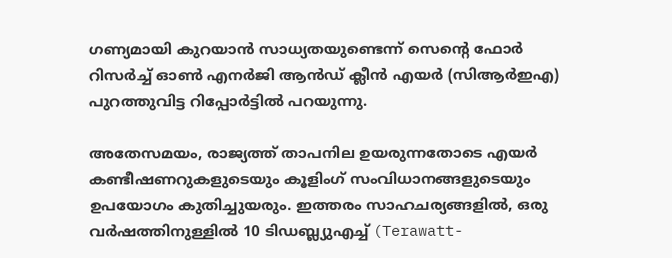ഗണ്യമായി കുറയാൻ സാധ്യതയുണ്ടെന്ന് സെന്‍റെ ഫോർ റിസർച്ച് ഓൺ എനർജി ആൻഡ് ക്ലീൻ എയർ (സിആർഇഎ) പുറത്തുവിട്ട റിപ്പോർട്ടിൽ പറയുന്നു.

അതേസമയം, രാജ്യത്ത് താപനില ഉയരുന്നതോടെ എയർ കണ്ടീഷണറുകളുടെയും കൂളിംഗ് സംവിധാനങ്ങളുടെയും ഉപയോഗം കുതിച്ചുയരും. ഇത്തരം സാഹചര്യങ്ങളിൽ, ഒരു വർഷത്തിനുള്ളിൽ 10 ടിഡബ്ല്യുഎച്ച് (Terawatt-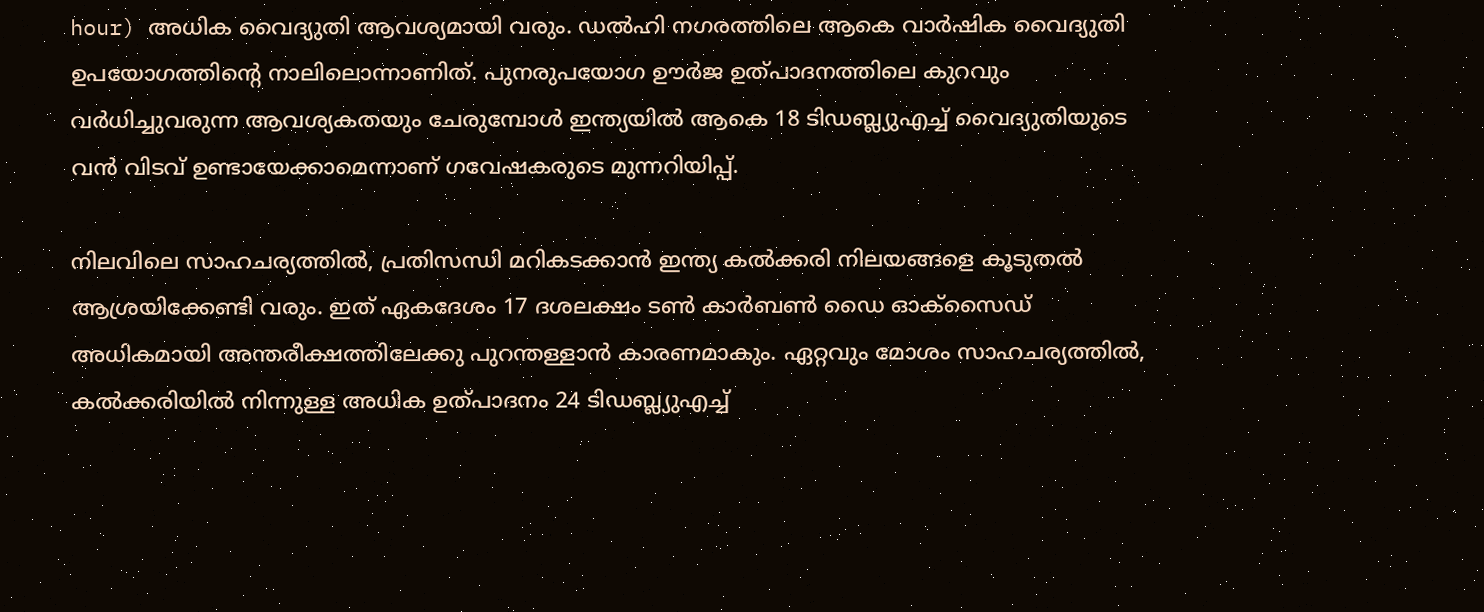hour) അധിക വൈദ്യുതി ആവശ്യമായി വരും. ഡൽഹി നഗരത്തിലെ ആകെ വാർഷിക വൈദ്യുതി ഉപയോഗത്തിന്‍റെ നാലിലൊന്നാണിത്. പുനരുപയോഗ ഊർജ ഉത്പാദനത്തിലെ കുറവും വർധിച്ചുവരുന്ന ആവശ്യകതയും ചേരുമ്പോൾ ഇന്ത്യയിൽ ആകെ 18 ടിഡബ്ല്യുഎച്ച് വൈദ്യുതിയുടെ വൻ വിടവ് ഉണ്ടായേക്കാമെന്നാണ് ഗവേഷകരുടെ മുന്നറിയിപ്പ്.

നിലവിലെ സാഹചര്യത്തിൽ, പ്രതിസന്ധി മറികടക്കാൻ ഇന്ത്യ കൽക്കരി നിലയങ്ങളെ കൂടുതൽ ആശ്രയിക്കേണ്ടി വരും. ഇത് ഏകദേശം 17 ദശലക്ഷം ടൺ കാർബൺ ഡൈ ഓക്സൈഡ് അധികമായി അന്തരീക്ഷത്തിലേക്കു പുറന്തള്ളാൻ കാരണമാകും. ഏറ്റവും മോശം സാഹചര്യത്തിൽ, കൽക്കരിയിൽ നിന്നുള്ള അധിക ഉത്പാദനം 24 ടിഡബ്ല്യുഎച്ച്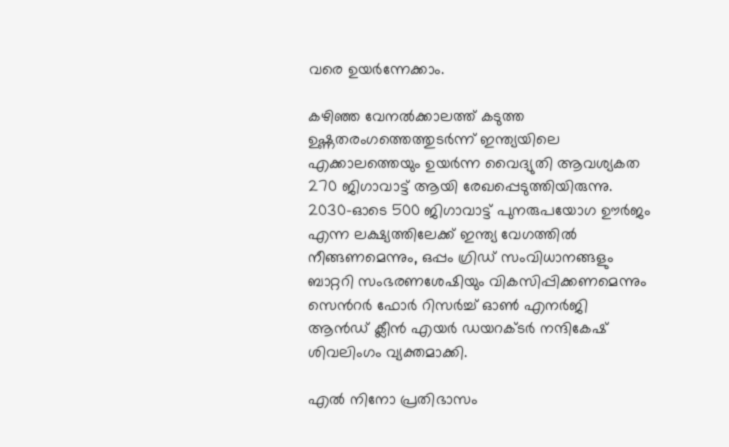വരെ ഉയർന്നേക്കാം.

കഴിഞ്ഞ വേനൽക്കാലത്ത് കടുത്ത ഉഷ്ണതരംഗത്തെത്തുടർന്ന് ഇന്ത്യയിലെ എക്കാലത്തെയും ഉയർന്ന വൈദ്യുതി ആവശ്യകത 270 ജിഗാവാട്ട് ആയി രേഖപ്പെടുത്തിയിരുന്നു. 2030-ഓടെ 500 ജിഗാവാട്ട് പുനരുപയോഗ ഊർജം എന്ന ലക്ഷ്യത്തിലേക്ക് ഇന്ത്യ വേഗത്തിൽ നീങ്ങണമെന്നും, ഒപ്പം ഗ്രിഡ് സംവിധാനങ്ങളും ബാറ്ററി സംഭരണശേഷിയും വികസിപ്പിക്കണമെന്നും സെന്‍റർ ഫോർ റിസർച്ച് ഓൺ എനർജി ആൻഡ് ക്ലീൻ എയർ ഡയറക്ടർ നന്ദികേഷ് ശിവലിംഗം വ്യക്തമാക്കി.

എൽ നിനോ പ്രതിഭാസം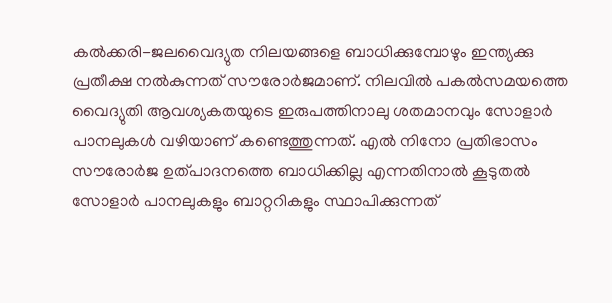കൽക്കരി-ജലവൈദ്യുത നിലയങ്ങളെ ബാധിക്കുമ്പോഴും ഇന്ത്യക്കു പ്രതീക്ഷ നൽകുന്നത് സൗരോർജമാണ്. നിലവിൽ പകൽസമയത്തെ വൈദ്യുതി ആവശ്യകതയുടെ ഇരുപത്തിനാലു ശതമാനവും സോളാർ പാനലുകൾ വഴിയാണ് കണ്ടെത്തുന്നത്. എൽ നിനോ പ്രതിഭാസം സൗരോർജ ഉത്പാദനത്തെ ബാധിക്കില്ല എന്നതിനാൽ കൂടുതൽ സോളാർ പാനലുകളും ബാറ്ററികളും സ്ഥാപിക്കുന്നത്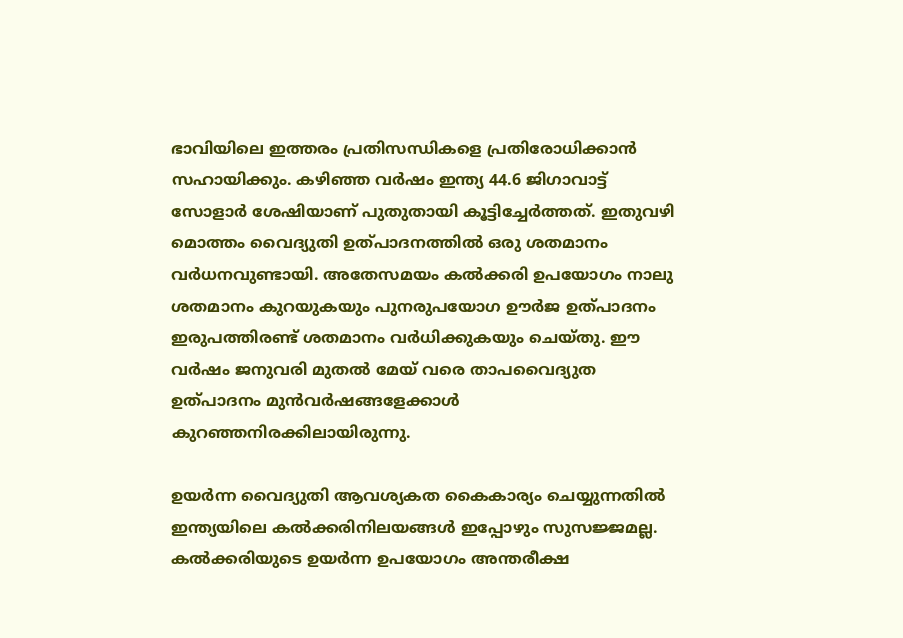ഭാവിയിലെ ഇത്തരം പ്രതിസന്ധികളെ പ്രതിരോധിക്കാൻ സഹായിക്കും. കഴിഞ്ഞ വർഷം ഇന്ത്യ 44.6 ജിഗാവാട്ട് സോളാർ ശേഷിയാണ് പുതുതായി കൂട്ടിച്ചേർത്തത്. ഇതുവഴി മൊത്തം വൈദ്യുതി ഉത്പാദനത്തിൽ ഒരു ശതമാനം വർധനവുണ്ടായി. അതേസമയം കൽക്കരി ഉപയോഗം നാലു ശതമാനം കുറയുകയും പുനരുപയോഗ ഊർജ ഉത്പാദനം ഇരുപത്തിരണ്ട് ശതമാനം വർധിക്കുകയും ചെയ്തു. ഈ വർഷം ജനുവരി മുതൽ മേയ് വരെ താപവൈദ്യുത ഉത്പാദനം മുൻവർഷങ്ങളേക്കാൾ കുറഞ്ഞനിരക്കിലായിരുന്നു.

ഉയർന്ന വൈദ്യുതി ആവശ്യകത കൈകാര്യം ചെയ്യുന്നതിൽ ഇന്ത്യയിലെ കൽക്കരിനിലയങ്ങൾ ഇപ്പോഴും സുസജ്ജമല്ല. കൽക്കരിയുടെ ഉയർന്ന ഉപയോഗം അന്തരീക്ഷ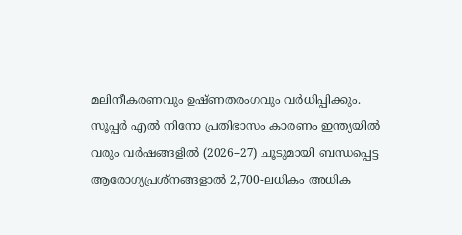മലിനീകരണവും ഉഷ്ണതരംഗവും വർധിപ്പിക്കും. സൂപ്പർ എൽ നിനോ പ്രതിഭാസം കാരണം ഇന്ത്യയിൽ വരും വർഷങ്ങളിൽ (2026–27) ചൂടുമായി ബന്ധപ്പെട്ട ആരോഗ്യപ്രശ്നങ്ങളാൽ 2,700-ലധികം അധിക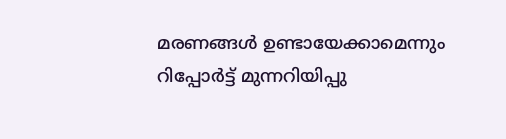മരണങ്ങൾ ഉണ്ടായേക്കാമെന്നും റിപ്പോർട്ട് മുന്നറിയിപ്പു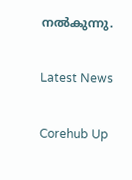നൽകുന്നു.

Latest News

Corehub Up